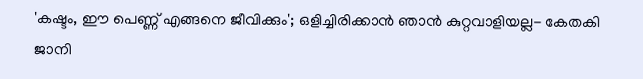'കഷ്ടം, ഈ പെണ്ണ് എങ്ങനെ ജീവിക്കും'; ഒളിച്ചിരിക്കാന്‍ ഞാന്‍ കുറ്റവാളിയല്ല- കേതകി ജാനി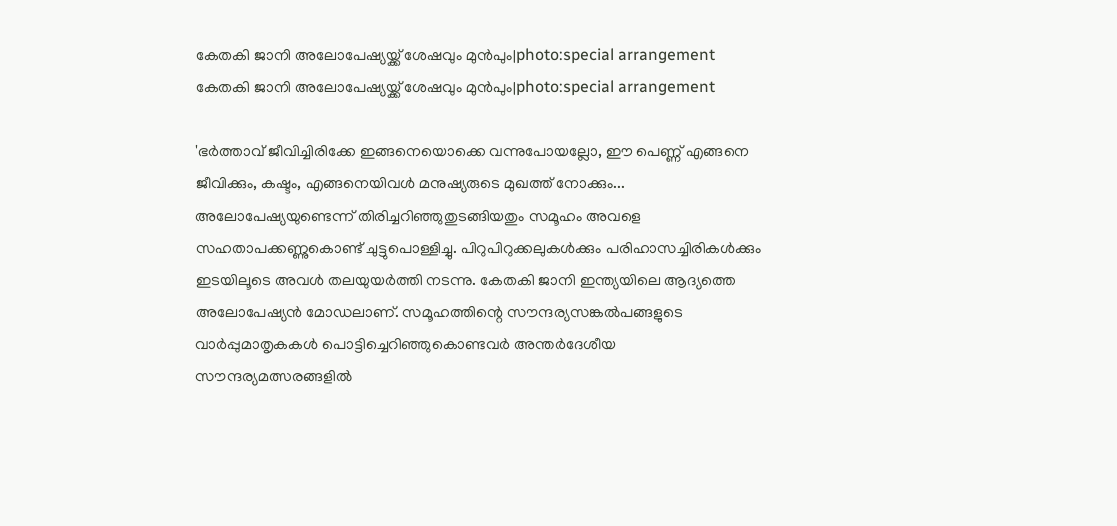കേതകി ജാനി അലോപേഷ്യയ്ക്ക് ശേഷവും മുന്‍പും|photo:special arrangement
കേതകി ജാനി അലോപേഷ്യയ്ക്ക് ശേഷവും മുന്‍പും|photo:special arrangement

'ഭര്‍ത്താവ് ജീവിച്ചിരിക്കേ ഇങ്ങനെയൊക്കെ വന്നുപോയല്ലോ, ഈ പെണ്ണ് എങ്ങനെ ജീവിക്കും, കഷ്ടം, എങ്ങനെയിവള്‍ മനുഷ്യരുടെ മുഖത്ത് നോക്കും... അലോപേഷ്യയുണ്ടെന്ന് തിരിച്ചറിഞ്ഞുതുടങ്ങിയതും സമൂഹം അവളെ സഹതാപക്കണ്ണുകൊണ്ട് ചുട്ടുപൊള്ളിച്ചു. പിറുപിറുക്കലുകള്‍ക്കും പരിഹാസച്ചിരികള്‍ക്കും ഇടയിലൂടെ അവള്‍ തലയുയര്‍ത്തി നടന്നു. കേതകി ജാനി ഇന്ത്യയിലെ ആദ്യത്തെ അലോപേഷ്യന്‍ മോഡലാണ്. സമൂഹത്തിന്റെ സൗന്ദര്യസങ്കല്‍പങ്ങളുടെ വാര്‍പ്പുമാതൃകകൾ പൊട്ടിച്ചെറിഞ്ഞുകൊണ്ടവര്‍ അന്തര്‍ദേശീയ സൗന്ദര്യമത്സരങ്ങളില്‍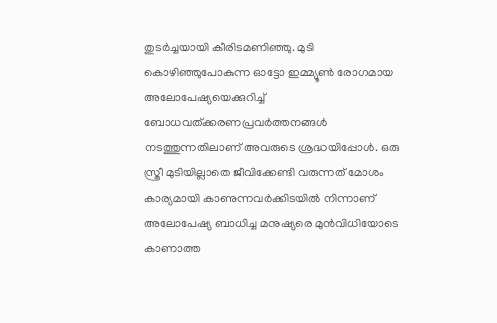തുടര്‍ച്ചയായി കീരിടമണിഞ്ഞു. മുടി  കൊഴിഞ്ഞുപോകുന്ന ഓട്ടോ ഇമ്മ്യൂണ്‍ രോഗമായ അലോപേഷ്യയെക്കുറിച്ച് ബോധവത്ക്കരണപ്രവര്‍ത്തനങ്ങള്‍ നടത്തുന്നതിലാണ് അവരുടെ ശ്രദ്ധയിപ്പോള്‍. ഒരു സ്ത്രീ മുടിയില്ലാതെ ജീവിക്കേണ്ടി വരുന്നത് മോശം കാര്യമായി കാണുന്നവർക്കിടയിൽ നിന്നാണ് അലോപേഷ്യ ബാധിച്ച മനുഷ്യരെ മുന്‍വിധിയോടെ കാണാത്ത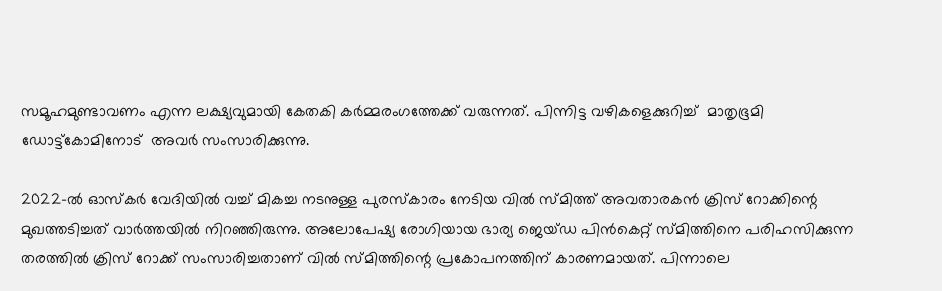സമൂഹമുണ്ടാവണം എന്ന ലക്ഷ്യവുമായി കേതകി കർമ്മരംഗത്തേക്ക് വരുന്നത്. പിന്നിട്ട വഴികളെക്കുറിച്ച്  മാതൃഭൂമി ഡോട്ട്കോമിനോട്  അവര്‍ സംസാരിക്കുന്നു.

2022-ല്‍ ഓസ്‌കര്‍ വേദിയില്‍ വച്ച് മികച്ച നടനുള്ള പുരസ്‌കാരം നേടിയ വില്‍ സ്മിത്ത് അവതാരകന്‍ ക്രിസ് റോക്കിന്റെ മുഖത്തടിച്ചത് വാര്‍ത്തയില്‍ നിറഞ്ഞിരുന്നു. അലോപേഷ്യ രോഗിയായ ഭാര്യ ജെയ്ഡ പിന്‍കെറ്റ് സ്മിത്തിനെ പരിഹസിക്കുന്ന തരത്തില്‍ ക്രിസ് റോക്ക് സംസാരിച്ചതാണ് വില്‍ സ്മിത്തിന്റെ പ്രകോപനത്തിന് കാരണമായത്. പിന്നാലെ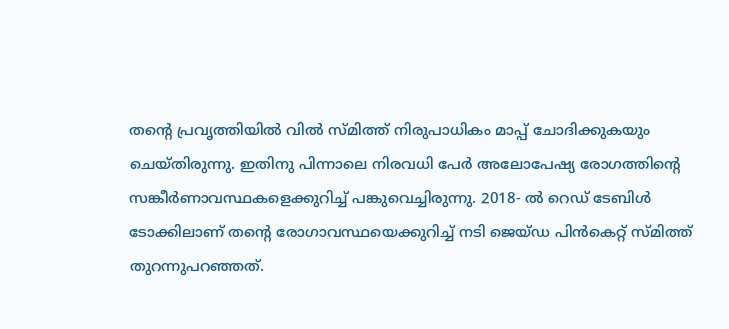തന്റെ പ്രവൃത്തിയില്‍ വില്‍ സ്മിത്ത് നിരുപാധികം മാപ്പ് ചോദിക്കുകയും ചെയ്തിരുന്നു. ഇതിനു പിന്നാലെ നിരവധി പേര്‍ അലോപേഷ്യ രോഗത്തിന്റെ സങ്കീര്‍ണാവസ്ഥകളെക്കുറിച്ച് പങ്കുവെച്ചിരുന്നു. 2018- ല്‍ റെഡ് ടേബിള്‍ ടോക്കിലാണ് തന്റെ രോഗാവസ്ഥയെക്കുറിച്ച് നടി ജെയ്ഡ പിന്‍കെറ്റ് സ്മിത്ത് തുറന്നുപറഞ്ഞത്.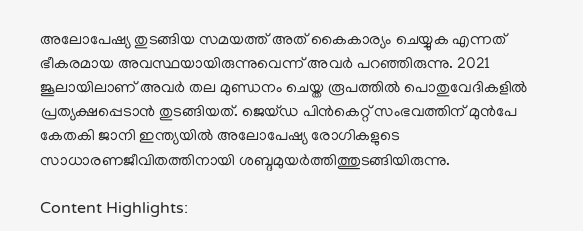അലോപേഷ്യ തുടങ്ങിയ സമയത്ത് അത് കൈകാര്യം ചെയ്യുക എന്നത് ഭീകരമായ അവസ്ഥയായിരുന്നുവെന്ന് അവര്‍ പറഞ്ഞിരുന്നു. 2021 ജൂലായിലാണ് അവര്‍ തല മുണ്ഡനം ചെയ്ത രൂപത്തില്‍ പൊതുവേദികളില്‍ പ്രത്യക്ഷപ്പെടാന്‍ തുടങ്ങിയത്. ജെയ്ഡ പിന്‍കെറ്റ് സംഭവത്തിന് മുന്‍പേ കേതകി ജാനി ഇന്ത്യയില്‍ അലോപേഷ്യ രോഗികളുടെ സാധാരണജീവിതത്തിനായി ശബ്ദമുയര്‍ത്തിത്തുടങ്ങിയിരുന്നു.

Content Highlights: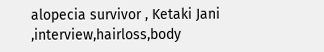alopecia survivor , Ketaki Jani ,interview,hairloss,body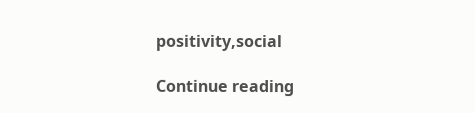positivity,social

Continue reading